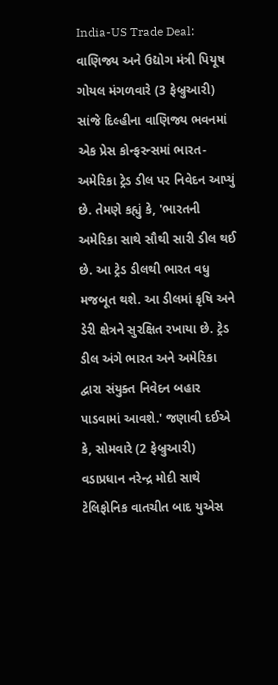India-US Trade Deal: વાણિજ્ય અને ઉદ્યોગ મંત્રી પિયૂષ ગોયલ મંગળવારે (3 ફેબ્રુઆરી) સાંજે દિલ્હીના વાણિજ્ય ભવનમાં એક પ્રેસ કોન્ફરન્સમાં ભારત-અમેરિકા ટ્રેડ ડીલ પર નિવેદન આપ્યું છે. તેમણે કહ્યું કે, 'ભારતની અમેરિકા સાથે સૌથી સારી ડીલ થઈ છે. આ ટ્રેડ ડીલથી ભારત વધુ મજબૂત થશે. આ ડીલમાં કૃષિ અને ડેરી ક્ષેત્રને સુરક્ષિત રખાયા છે. ટ્રેડ ડીલ અંગે ભારત અને અમેરિકા દ્વારા સંયુક્ત નિવેદન બહાર પાડવામાં આવશે.' જણાવી દઈએ કે, સોમવારે (2 ફેબ્રુઆરી) વડાપ્રધાન નરેન્દ્ર મોદી સાથે ટેલિફોનિક વાતચીત બાદ યુએસ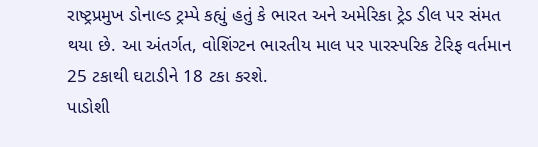રાષ્ટ્રપ્રમુખ ડોનાલ્ડ ટ્રમ્પે કહ્યું હતું કે ભારત અને અમેરિકા ટ્રેડ ડીલ પર સંમત થયા છે. આ અંતર્ગત, વોશિંગ્ટન ભારતીય માલ પર પારસ્પરિક ટેરિફ વર્તમાન 25 ટકાથી ઘટાડીને 18 ટકા કરશે.
પાડોશી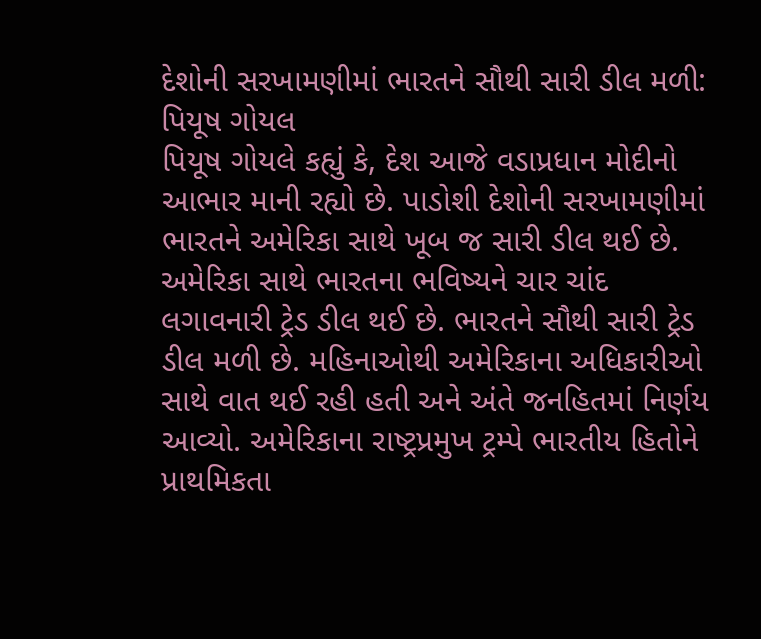દેશોની સરખામણીમાં ભારતને સૌથી સારી ડીલ મળી: પિયૂષ ગોયલ
પિયૂષ ગોયલે કહ્યું કે, દેશ આજે વડાપ્રધાન મોદીનો આભાર માની રહ્યો છે. પાડોશી દેશોની સરખામણીમાં ભારતને અમેરિકા સાથે ખૂબ જ સારી ડીલ થઈ છે. અમેરિકા સાથે ભારતના ભવિષ્યને ચાર ચાંદ લગાવનારી ટ્રેડ ડીલ થઈ છે. ભારતને સૌથી સારી ટ્રેડ ડીલ મળી છે. મહિનાઓથી અમેરિકાના અધિકારીઓ સાથે વાત થઈ રહી હતી અને અંતે જનહિતમાં નિર્ણય આવ્યો. અમેરિકાના રાષ્ટ્રપ્રમુખ ટ્રમ્પે ભારતીય હિતોને પ્રાથમિકતા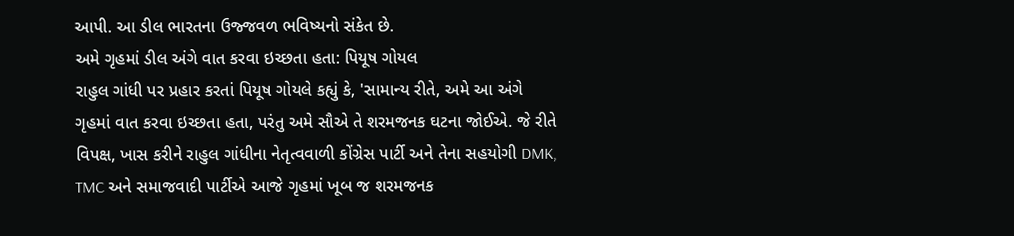આપી. આ ડીલ ભારતના ઉજ્જવળ ભવિષ્યનો સંકેત છે.
અમે ગૃહમાં ડીલ અંગે વાત કરવા ઇચ્છતા હતા: પિયૂષ ગોયલ
રાહુલ ગાંધી પર પ્રહાર કરતાં પિયૂષ ગોયલે કહ્યું કે, 'સામાન્ય રીતે, અમે આ અંગે ગૃહમાં વાત કરવા ઇચ્છતા હતા, પરંતુ અમે સૌએ તે શરમજનક ઘટના જોઈએ. જે રીતે વિપક્ષ, ખાસ કરીને રાહુલ ગાંધીના નેતૃત્વવાળી કોંગ્રેસ પાર્ટી અને તેના સહયોગી DMK, TMC અને સમાજવાદી પાર્ટીએ આજે ગૃહમાં ખૂબ જ શરમજનક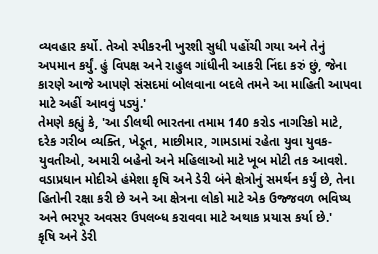વ્યવહાર કર્યો. તેઓ સ્પીકરની ખુરશી સુધી પહોંચી ગયા અને તેનું અપમાન કર્યું. હું વિપક્ષ અને રાહુલ ગાંધીની આકરી નિંદા કરું છું, જેના કારણે આજે આપણે સંસદમાં બોલવાના બદલે તમને આ માહિતી આપવા માટે અહીં આવવું પડ્યું.'
તેમણે કહ્યું કે, 'આ ડીલથી ભારતના તમામ 140 કરોડ નાગરિકો માટે, દરેક ગરીબ વ્યક્તિ, ખેડૂત, માછીમાર, ગામડામાં રહેતા યુવા યુવક-યુવતીઓ, અમારી બહેનો અને મહિલાઓ માટે ખૂબ મોટી તક આવશે. વડાપ્રધાન મોદીએ હંમેશા કૃષિ અને ડેરી બંને ક્ષેત્રોનું સમર્થન કર્યું છે, તેના હિતોની રક્ષા કરી છે અને આ ક્ષેત્રના લોકો માટે એક ઉજ્જવળ ભવિષ્ય અને ભરપૂર અવસર ઉપલબ્ધ કરાવવા માટે અથાક પ્રયાસ કર્યા છે.'
કૃષિ અને ડેરી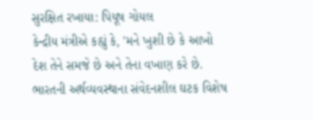સુરક્ષિત રખાયા: પિયૂષ ગોયલ
કેન્દ્રીય મંત્રીએ કહ્યું કે, 'મને ખુશી છે કે આખો દેશ તેને સમજે છે અને તેના વખાણ કરે છે. ભારતની અર્થવ્યવસ્થાના સંવેદનશીલ ઘટક વિશેષ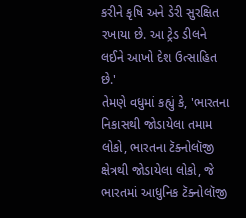કરીને કૃષિ અને ડેરી સુરક્ષિત રખાયા છે. આ ટ્રેડ ડીલને લઈને આખો દેશ ઉત્સાહિત છે.'
તેમણે વધુમાં કહ્યું કે, 'ભારતના નિકાસથી જોડાયેલા તમામ લોકો, ભારતના ટૅક્નોલૉજી ક્ષેત્રથી જોડાયેલા લોકો, જે ભારતમાં આધુનિક ટૅક્નોલૉજી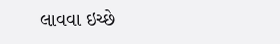લાવવા ઇચ્છે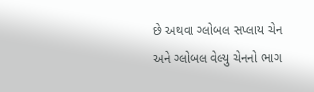છે અથવા ગ્લોબલ સપ્લાય ચેન અને ગ્લોબલ વેલ્યુ ચેનનો ભાગ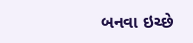બનવા ઇચ્છે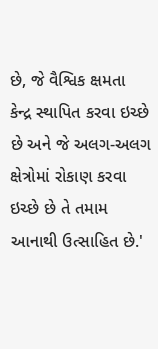છે, જે વૈશ્વિક ક્ષમતા કેન્દ્ર સ્થાપિત કરવા ઇચ્છે છે અને જે અલગ-અલગ ક્ષેત્રોમાં રોકાણ કરવા ઇચ્છે છે તે તમામ આનાથી ઉત્સાહિત છે.'